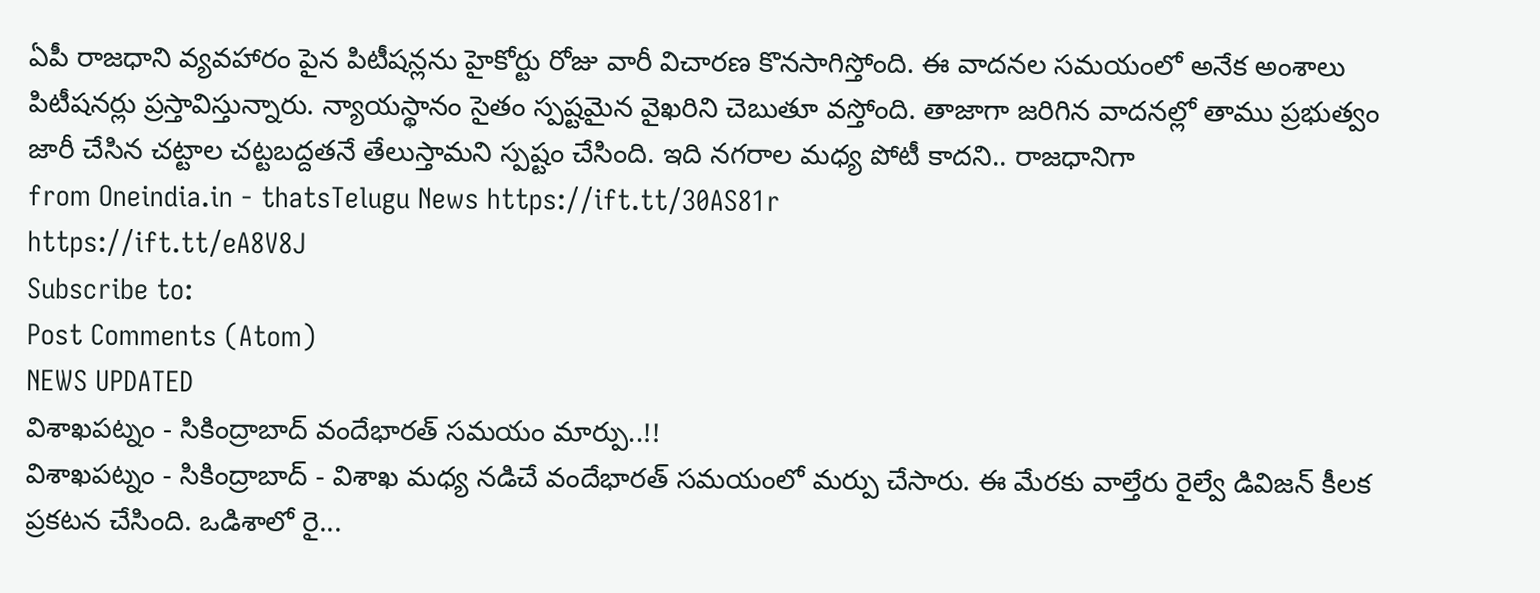ఏపీ రాజధాని వ్యవహారం పైన పిటీషన్లను హైకోర్టు రోజు వారీ విచారణ కొనసాగిస్తోంది. ఈ వాదనల సమయంలో అనేక అంశాలు పిటీషనర్లు ప్రస్తావిస్తున్నారు. న్యాయస్థానం సైతం స్పష్టమైన వైఖరిని చెబుతూ వస్తోంది. తాజాగా జరిగిన వాదనల్లో తాము ప్రభుత్వం జారీ చేసిన చట్టాల చట్టబద్దతనే తేలుస్తామని స్పష్టం చేసింది. ఇది నగరాల మధ్య పోటీ కాదని.. రాజధానిగా
from Oneindia.in - thatsTelugu News https://ift.tt/30AS81r
https://ift.tt/eA8V8J
Subscribe to:
Post Comments (Atom)
NEWS UPDATED
విశాఖపట్నం - సికింద్రాబాద్ వందేభారత్ సమయం మార్పు..!!
విశాఖపట్నం - సికింద్రాబాద్ - విశాఖ మధ్య నడిచే వందేభారత్ సమయంలో మర్పు చేసారు. ఈ మేరకు వాల్తేరు రైల్వే డివిజన్ కీలక ప్రకటన చేసింది. ఒడిశాలో రై...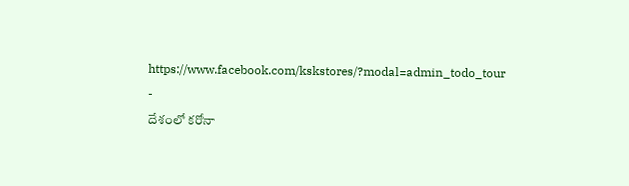https://www.facebook.com/kskstores/?modal=admin_todo_tour
-
దేశంలో కరోనా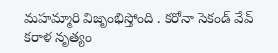మహమ్మారి విజృంభిస్తోంది . కరోనా సెకండ్ వేవ్ కరాళ నృత్యం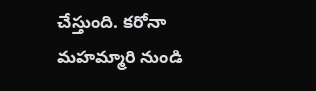చేస్తుంది. కరోనా మహమ్మారి నుండి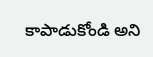కాపాడుకోండి అని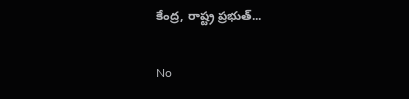కేంద్ర, రాష్ట్ర ప్రభుత్...

No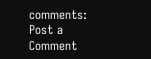comments:
Post a Comment